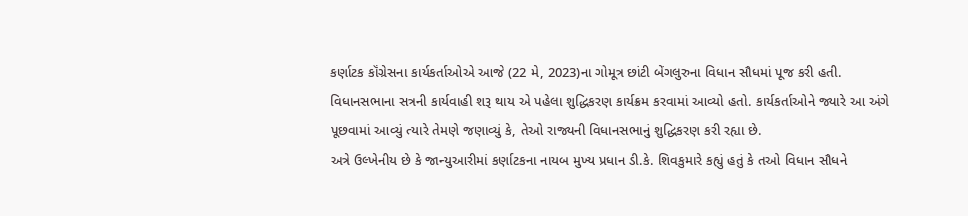કર્ણાટક કૉંગ્રેસના કાર્યકર્તાઓએ આજે (22 મે, 2023)ના ગોમૂત્ર છાંટી બેંગલુરુના વિધાન સૌધમાં પૂજ કરી હતી. વિધાનસભાના સત્રની કાર્યવાહી શરૂ થાય એ પહેલા શુદ્ધિકરણ કાર્યક્રમ કરવામાં આવ્યો હતો. કાર્યકર્તાઓને જ્યારે આ અંગે પૂછવામાં આવ્યું ત્યારે તેમણે જણાવ્યું કે, તેઓ રાજ્યની વિધાનસભાનું શુદ્ધિકરણ કરી રહ્યા છે.
અત્રે ઉલ્ખેનીય છે કે જાન્યુઆરીમાં કર્ણાટકના નાયબ મુખ્ય પ્રધાન ડી.કે. શિવકુમારે કહ્યું હતું કે તઓ વિધાન સૌધને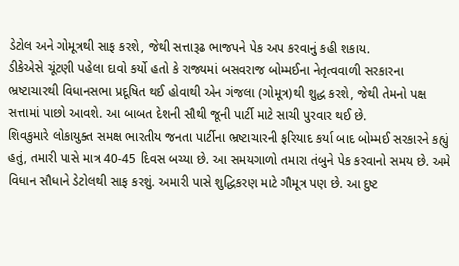ડેટોલ અને ગોમૂત્રથી સાફ કરશે, જેથી સત્તારૂઢ ભાજપને પેક અપ કરવાનું કહી શકાય.
ડીકેએસે ચૂંટણી પહેલા દાવો કર્યો હતો કે રાજ્યમાં બસવરાજ બોમ્મઈના નેતૃત્વવાળી સરકારના ભ્રષ્ટાચારથી વિધાનસભા પ્રદૂષિત થઈ હોવાથી એન ગંજલા (ગોમૂત્ર)થી શુદ્ધ કરશે, જેથી તેમનો પક્ષ સત્તામાં પાછો આવશે. આ બાબત દેશની સૌથી જૂની પાર્ટી માટે સાચી પુરવાર થઈ છે.
શિવકુમારે લોકાયુક્ત સમક્ષ ભારતીય જનતા પાર્ટીના ભ્રષ્ટાચારની ફરિયાદ કર્યા બાદ બોમ્મઈ સરકારને કહ્યું હતું, તમારી પાસે માત્ર 40-45 દિવસ બચ્યા છે. આ સમયગાળો તમારા તંબુને પેક કરવાનો સમય છે. અમે વિધાન સૌધાને ડેટોલથી સાફ કરશું. અમારી પાસે શુદ્ધિકરણ માટે ગૌમૂત્ર પણ છે. આ દુષ્ટ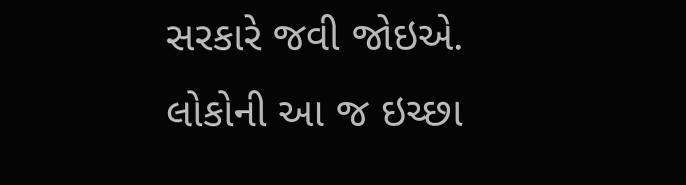સરકારે જવી જોઇએ. લોકોની આ જ ઇચ્છા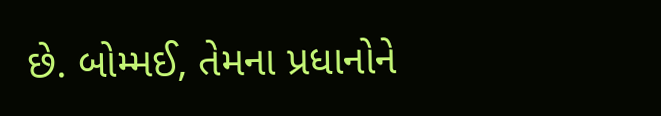છે. બોમ્મઈ, તેમના પ્રધાનોને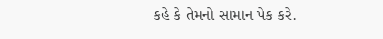કહે કે તેમનો સામાન પેક કરે.